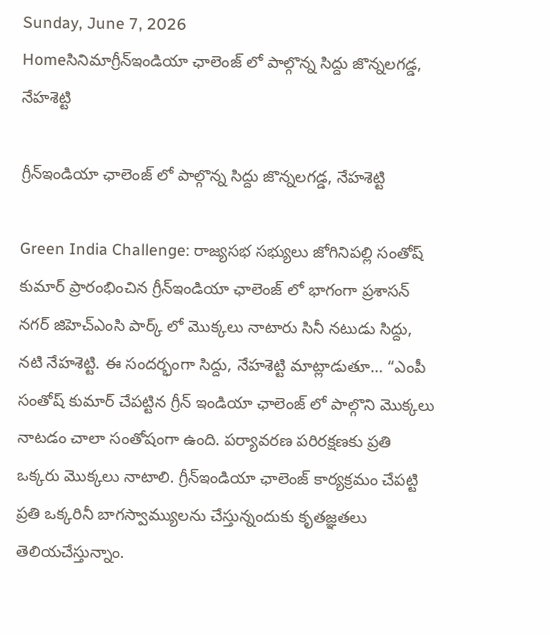Sunday, June 7, 2026
Homeసినిమాగ్రీన్ఇండియా ఛాలెంజ్ లో పాల్గొన్న‌ సిద్దు జొన్నలగడ్డ, నేహశెట్టి

గ్రీన్ఇండియా ఛాలెంజ్ లో పాల్గొన్న‌ సిద్దు జొన్నలగడ్డ, నేహశెట్టి

Green India Challenge: రాజ్యసభ సభ్యులు జోగినిపల్లి సంతోష్ కుమార్ ప్రారంభించిన గ్రీన్ఇండియా ఛాలెంజ్ లో భాగంగా ప్రశాసన్ నగర్ జిహెచ్ఎంసి పార్క్ లో మొక్కలు నాటారు సినీ నటుడు సిద్దు, నటి నేహశెట్టి. ఈ సందర్భంగా సిద్దు, నేహశెట్టి మాట్లాడుతూ… “ఎంపీ సంతోష్ కుమార్ చేపట్టిన గ్రీన్ ఇండియా ఛాలెంజ్ లో పాల్గొని మొక్కలు నాటడం చాలా సంతోషంగా ఉంది. పర్యావరణ పరిరక్షణకు ప్రతి ఒక్కరు మొక్కలు నాటాలి. గ్రీన్ఇండియా ఛాలెంజ్ కార్యక్రమం చేపట్టి ప్రతి ఒక్కరినీ బాగస్వామ్యులను చేస్తున్నందుకు కృతజ్ఞతలు తెలియచేస్తున్నాం.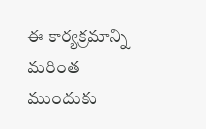ఈ కార్యక్రమాన్ని మరింత ముందుకు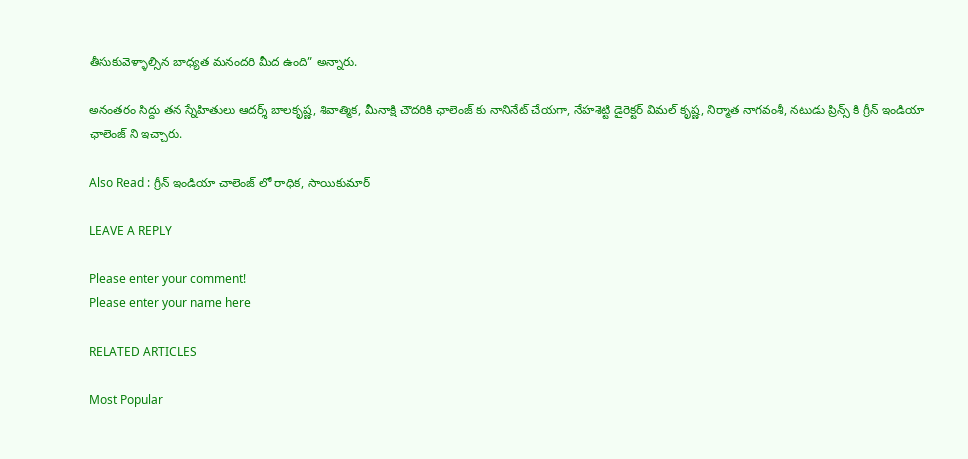తీసుకువెళ్ళాల్సిన బాధ్యత మనందరి మీద ఉంది” అన్నారు.

అనంతరం సిద్దు తన స్నేహితులు ఆదర్శ్ బాలకృష్ణ, శివాత్మిక, మీనాక్షి చౌదరికి ఛాలెంజ్ కు నానినేట్ చేయగా, నేహశెట్టి డైరెక్టర్ విమల్ కృష్ణ, నిర్మాత నాగవంశీ, నటుడు ప్రిన్స్ కి గ్రీన్ ఇండియా ఛాలెంజ్ ని ఇచ్చారు.

Also Read : గ్రీన్ ఇండియా చాలెంజ్ లో రాధిక, సాయికుమార్

LEAVE A REPLY

Please enter your comment!
Please enter your name here

RELATED ARTICLES

Most Popular